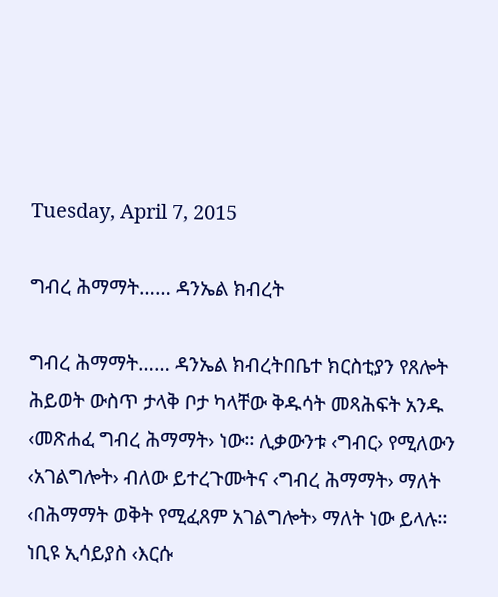Tuesday, April 7, 2015

ግብረ ሕማማት…… ዳንኤል ክብረት

ግብረ ሕማማት…… ዳንኤል ክብረትበቤተ ክርስቲያን የጸሎት ሕይወት ውስጥ ታላቅ ቦታ ካላቸው ቅዱሳት መጻሕፍት አንዱ ‹መጽሐፈ ግብረ ሕማማት› ነው፡፡ ሊቃውንቱ ‹ግብር› የሚለውን ‹አገልግሎት› ብለው ይተረጉሙትና ‹ግብረ ሕማማት› ማለት ‹በሕማማት ወቅት የሚፈጸም አገልግሎት› ማለት ነው ይላሉ፡፡ ነቢዩ ኢሳይያስ ‹እርሱ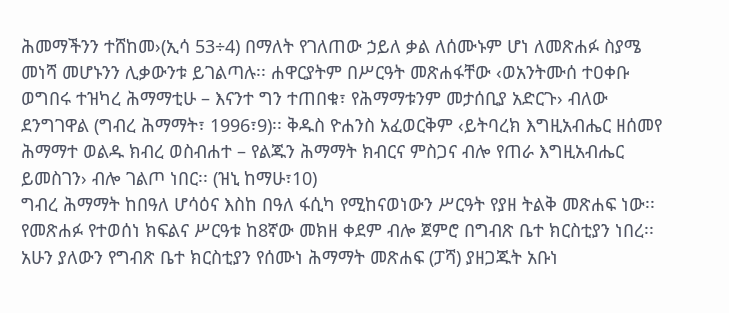ሕመማችንን ተሸከመ›(ኢሳ 53÷4) በማለት የገለጠው ኃይለ ቃል ለሰሙኑም ሆነ ለመጽሐፉ ስያሜ መነሻ መሆኑንን ሊቃውንቱ ይገልጣሉ፡፡ ሐዋርያትም በሥርዓት መጽሐፋቸው ‹ወአንትሙሰ ተዐቀቡ ወግበሩ ተዝካረ ሕማማቲሁ – እናንተ ግን ተጠበቁ፣ የሕማማቱንም መታሰቢያ አድርጉ› ብለው ደንግገዋል (ግብረ ሕማማት፣ 1996፣9)፡፡ ቅዱስ ዮሐንስ አፈወርቅም ‹ይትባረክ እግዚአብሔር ዘሰመየ ሕማማተ ወልዱ ክብረ ወስብሐተ – የልጁን ሕማማት ክብርና ምስጋና ብሎ የጠራ እግዚአብሔር ይመስገን› ብሎ ገልጦ ነበር፡፡ (ዝኒ ከማሁ፣10)
ግብረ ሕማማት ከበዓለ ሆሳዕና እስከ በዓለ ፋሲካ የሚከናወነውን ሥርዓት የያዘ ትልቅ መጽሐፍ ነው፡፡ የመጽሐፉ የተወሰነ ክፍልና ሥርዓቱ ከ8ኛው መክዘ ቀደም ብሎ ጀምሮ በግብጽ ቤተ ክርስቲያን ነበረ፡፡ አሁን ያለውን የግብጽ ቤተ ክርስቲያን የሰሙነ ሕማማት መጽሐፍ (ፓሻ) ያዘጋጁት አቡነ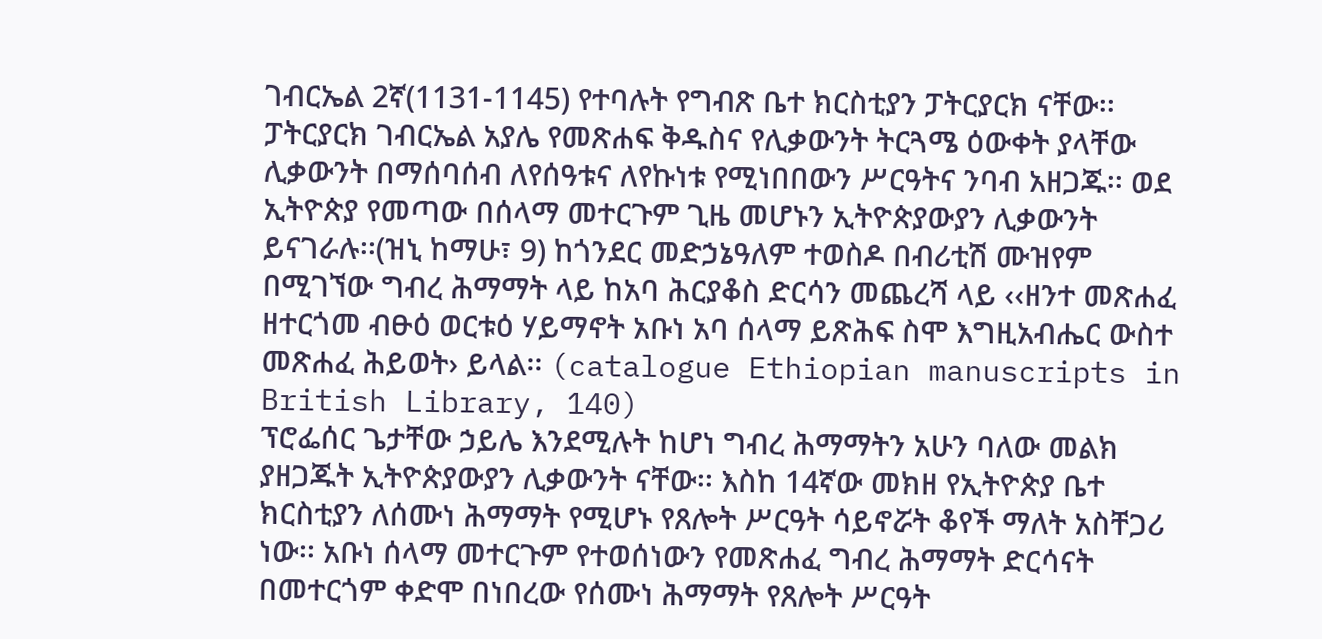ገብርኤል 2ኛ(1131-1145) የተባሉት የግብጽ ቤተ ክርስቲያን ፓትርያርክ ናቸው፡፡ ፓትርያርክ ገብርኤል አያሌ የመጽሐፍ ቅዱስና የሊቃውንት ትርጓሜ ዕውቀት ያላቸው ሊቃውንት በማሰባሰብ ለየሰዓቱና ለየኩነቱ የሚነበበውን ሥርዓትና ንባብ አዘጋጁ፡፡ ወደ ኢትዮጵያ የመጣው በሰላማ መተርጉም ጊዜ መሆኑን ኢትዮጵያውያን ሊቃውንት ይናገራሉ፡፡(ዝኒ ከማሁ፣ 9) ከጎንደር መድኃኔዓለም ተወስዶ በብሪቲሽ ሙዝየም በሚገኘው ግብረ ሕማማት ላይ ከአባ ሕርያቆስ ድርሳን መጨረሻ ላይ ‹‹ዘንተ መጽሐፈ ዘተርጎመ ብፁዕ ወርቱዕ ሃይማኖት አቡነ አባ ሰላማ ይጽሕፍ ስሞ እግዚአብሔር ውስተ መጽሐፈ ሕይወት› ይላል፡፡ (catalogue Ethiopian manuscripts in British Library, 140)
ፕሮፌሰር ጌታቸው ኃይሌ እንደሚሉት ከሆነ ግብረ ሕማማትን አሁን ባለው መልክ ያዘጋጁት ኢትዮጵያውያን ሊቃውንት ናቸው፡፡ እስከ 14ኛው መክዘ የኢትዮጵያ ቤተ ክርስቲያን ለሰሙነ ሕማማት የሚሆኑ የጸሎት ሥርዓት ሳይኖሯት ቆየች ማለት አስቸጋሪ ነው፡፡ አቡነ ሰላማ መተርጉም የተወሰነውን የመጽሐፈ ግብረ ሕማማት ድርሳናት በመተርጎም ቀድሞ በነበረው የሰሙነ ሕማማት የጸሎት ሥርዓት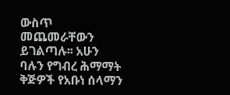ውስጥ መጨመራቸውን ይገልጣሉ፡፡ አሁን ባሉን የግብረ ሕማማት ቅጅዎች የአቡነ ሰላማን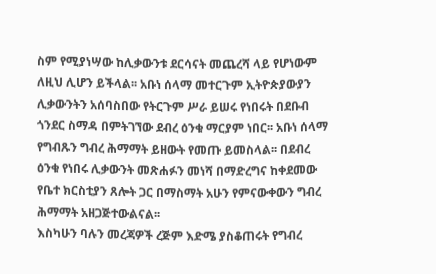ስም የሚያነሣው ከሊቃውንቱ ደርሳናት መጨረሻ ላይ የሆነውም ለዚህ ሊሆን ይችላል፡፡ አቡነ ሰላማ መተርጉም ኢትዮጵያውያን ሊቃውንትን አሰባስበው የትርጉም ሥራ ይሠሩ የነበሩት በደቡብ ጎንደር ስማዳ በምትገኘው ደብረ ዕንቁ ማርያም ነበር፡፡ አቡነ ሰላማ የግብጹን ግብረ ሕማማት ይዘውት የመጡ ይመስላል፡፡ በደብረ ዕንቁ የነበሩ ሊቃውንት መጽሐፉን መነሻ በማድረግና ከቀደመው የቤተ ክርስቲያን ጸሎት ጋር በማስማት አሁን የምናውቀውን ግብረ ሕማማት አዘጋጅተውልናል፡፡
እስካሁን ባሉን መረጃዎች ረጅም እድሜ ያስቆጠሩት የግብረ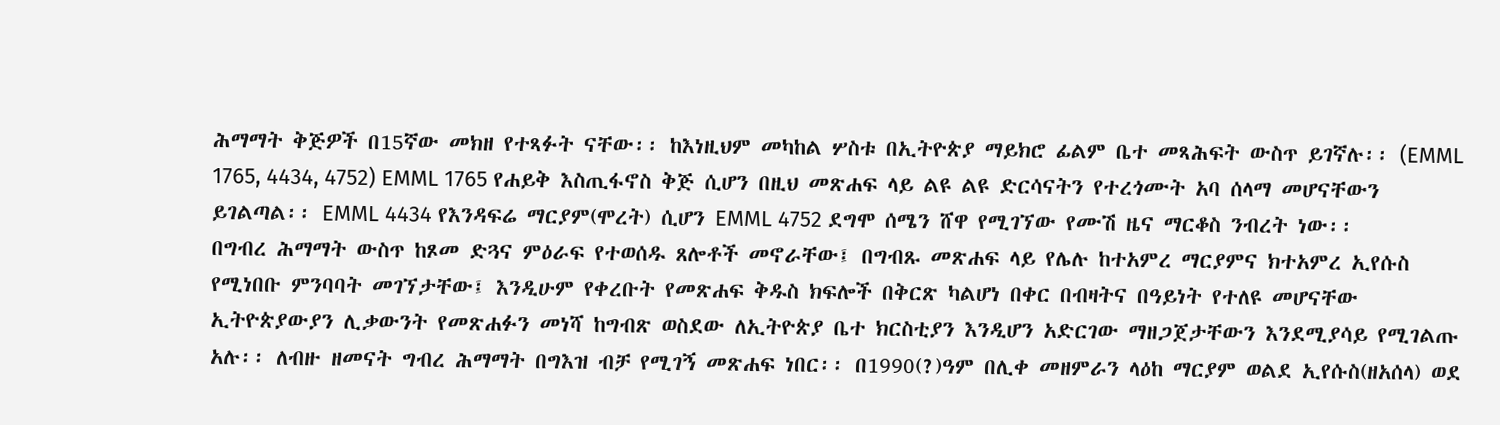ሕማማት ቅጅዎች በ15ኛው መክዘ የተጻፉት ናቸው፡፡ ከእነዚህም መካከል ሦስቱ በኢትዮጵያ ማይክሮ ፊልም ቤተ መጻሕፍት ውስጥ ይገኛሉ፡፡ (EMML 1765, 4434, 4752) EMML 1765 የሐይቅ እስጢፋኖስ ቅጅ ሲሆን በዚህ መጽሐፍ ላይ ልዩ ልዩ ድርሳናትን የተረጎሙት አባ ሰላማ መሆናቸውን ይገልጣል፡፡ EMML 4434 የእንዳፍሬ ማርያም(ሞረት) ሲሆን EMML 4752 ደግሞ ሰሜን ሸዋ የሚገኘው የሙሽ ዜና ማርቆስ ንብረት ነው፡፡
በግብረ ሕማማት ውስጥ ከጾመ ድጓና ምዕራፍ የተወሰዱ ጸሎቶች መኖራቸው፤ በግብጹ መጽሐፍ ላይ የሌሉ ከተአምረ ማርያምና ክተአምረ ኢየሱስ የሚነበቡ ምንባባት መገኘታቸው፤ እንዲሁም የቀረቡት የመጽሐፍ ቅዱስ ክፍሎች በቅርጽ ካልሆነ በቀር በብዛትና በዓይነት የተለዩ መሆናቸው ኢትዮጵያውያን ሊቃውንት የመጽሐፉን መነሻ ከግብጽ ወስደው ለኢትዮጵያ ቤተ ክርስቲያን እንዲሆን አድርገው ማዘጋጀታቸውን እንደሚያሳይ የሚገልጡ አሉ፡፡ ለብዙ ዘመናት ግብረ ሕማማት በግእዝ ብቻ የሚገኝ መጽሐፍ ነበር፡፡ በ1990(?)ዓም በሊቀ መዘምራን ላዕከ ማርያም ወልደ ኢየሱስ(ዘአሰላ) ወደ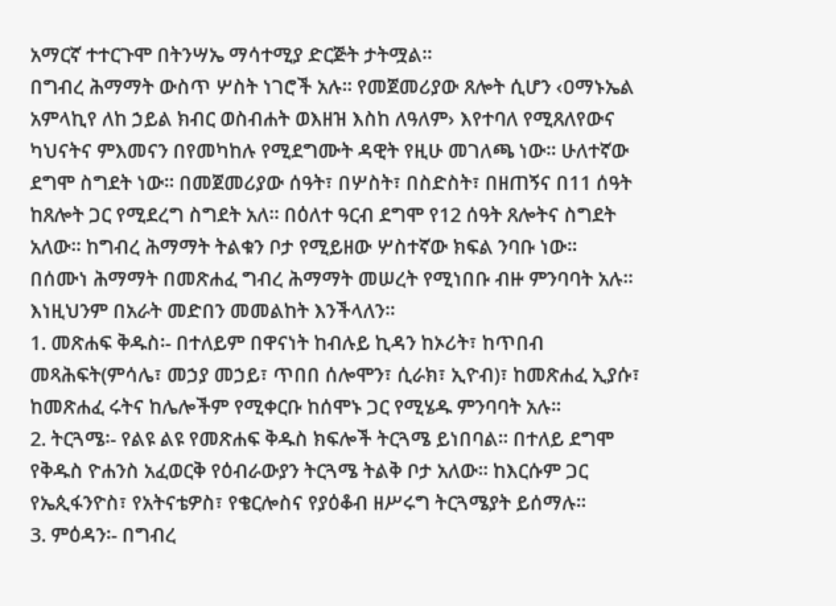አማርኛ ተተርጉሞ በትንሣኤ ማሳተሚያ ድርጅት ታትሟል፡፡
በግብረ ሕማማት ውስጥ ሦስት ነገሮች አሉ፡፡ የመጀመሪያው ጸሎት ሲሆን ‹ዐማኑኤል አምላኪየ ለከ ኃይል ክብር ወስብሐት ወእዘዝ እስከ ለዓለም› እየተባለ የሚጸለየውና ካህናትና ምእመናን በየመካከሉ የሚደግሙት ዳዊት የዚሁ መገለጫ ነው፡፡ ሁለተኛው ደግሞ ስግደት ነው፡፡ በመጀመሪያው ሰዓት፣ በሦስት፣ በስድስት፣ በዘጠኝና በ11 ሰዓት ከጸሎት ጋር የሚደረግ ስግደት አለ፡፡ በዕለተ ዓርብ ደግሞ የ12 ሰዓት ጸሎትና ስግደት አለው፡፡ ከግብረ ሕማማት ትልቁን ቦታ የሚይዘው ሦስተኛው ክፍል ንባቡ ነው፡፡
በሰሙነ ሕማማት በመጽሐፈ ግብረ ሕማማት መሠረት የሚነበቡ ብዙ ምንባባት አሉ፡፡ እነዚህንም በአራት መድበን መመልከት እንችላለን፡፡
1. መጽሐፍ ቅዱስ፡- በተለይም በዋናነት ከብሉይ ኪዳን ከኦሪት፣ ከጥበብ መጻሕፍት(ምሳሌ፣ መኃያ መኃይ፣ ጥበበ ሰሎሞን፣ ሲራክ፣ ኢዮብ)፣ ከመጽሐፈ ኢያሱ፣ ከመጽሐፈ ሩትና ከሌሎችም የሚቀርቡ ከሰሞኑ ጋር የሚሄዱ ምንባባት አሉ፡፡
2. ትርጓሜ፡- የልዩ ልዩ የመጽሐፍ ቅዱስ ክፍሎች ትርጓሜ ይነበባል፡፡ በተለይ ደግሞ የቅዱስ ዮሐንስ አፈወርቅ የዕብራውያን ትርጓሜ ትልቅ ቦታ አለው፡፡ ከእርሱም ጋር የኤጲፋንዮስ፣ የአትናቴዎስ፣ የቄርሎስና የያዕቆብ ዘሥሩግ ትርጓሜያት ይሰማሉ፡፡
3. ምዕዳን፡- በግብረ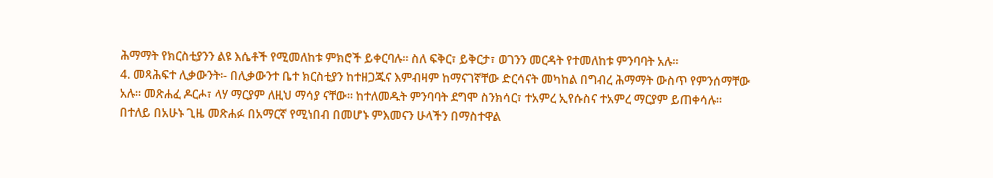ሕማማት የክርስቲያንን ልዩ እሴቶች የሚመለከቱ ምክሮች ይቀርባሉ፡፡ ስለ ፍቅር፣ ይቅርታ፣ ወገንን መርዳት የተመለከቱ ምንባባት አሉ፡፡
4. መጻሕፍተ ሊቃውንት፡- በሊቃውንተ ቤተ ክርስቲያን ከተዘጋጁና እምብዛም ከማናገኛቸው ድርሳናት መካከል በግብረ ሕማማት ውስጥ የምንሰማቸው አሉ፡፡ መጽሐፈ ዶርሖ፣ ላሃ ማርያም ለዚህ ማሳያ ናቸው፡፡ ከተለመዱት ምንባባት ደግሞ ስንክሳር፣ ተአምረ ኢየሱስና ተአምረ ማርያም ይጠቀሳሉ፡፡
በተለይ በአሁኑ ጊዜ መጽሐፉ በአማርኛ የሚነበብ በመሆኑ ምእመናን ሁላችን በማስተዋል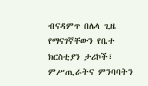ብናዳምጥ በሌላ ጊዜ የማናገኛቸውን የቤተ ክርስቲያን ታሪኮች፣ ምሥጢራትና ምንባባትን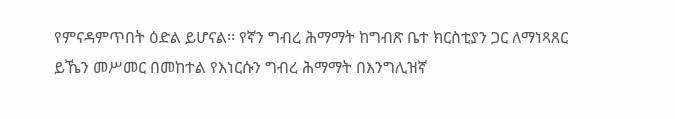የምናዳምጥበት ዕድል ይሆናል፡፡ የኛን ግብረ ሕማማት ከግብጽ ቤተ ክርስቲያን ጋር ለማነጻጸር ይኼን መሥመር በመከተል የእነርሱን ግብረ ሕማማት በእንግሊዝኛ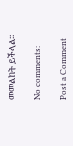መመልከት ይችላል፡፡

No comments:

Post a Comment